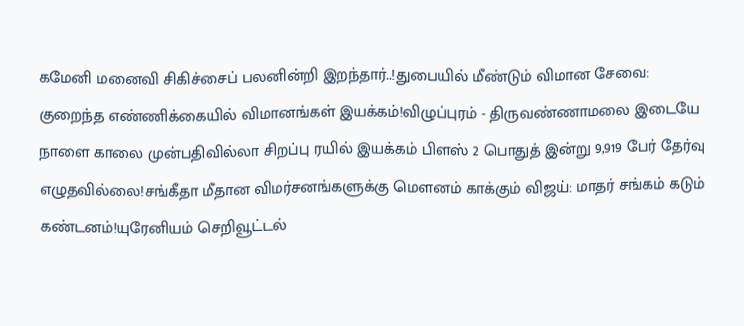கமேனி மனைவி சிகிச்சைப் பலனின்றி இறந்தார்..!துபையில் மீண்டும் விமான சேவை: குறைந்த எண்ணிக்கையில் விமானங்கள் இயக்கம்!விழுப்புரம் - திருவண்ணாமலை இடையே நாளை காலை முன்பதிவில்லா சிறப்பு ரயில் இயக்கம் பிளஸ் 2 பொதுத் இன்று 9,919 பேர் தேர்வு எழுதவில்லை!சங்கீதா மீதான விமர்சனங்களுக்கு மௌனம் காக்கும் விஜய்: மாதர் சங்கம் கடும் கண்டனம்!யுரேனியம் செறிவூட்டல்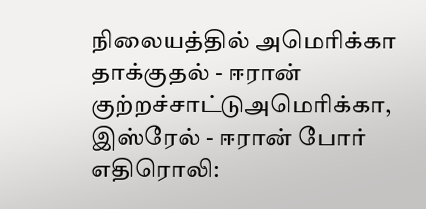நிலையத்தில் அமெரிக்கா தாக்குதல் - ஈரான் குற்றச்சாட்டுஅமெரிக்கா, இஸ்ரேல் - ஈரான் போர் எதிரொலி: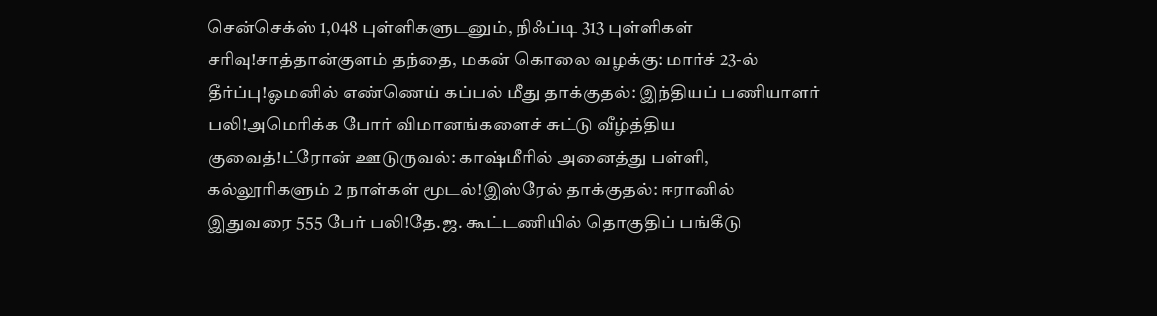சென்செக்ஸ் 1,048 புள்ளிகளுடனும், நிஃப்டி 313 புள்ளிகள் சரிவு!சாத்தான்குளம் தந்தை, மகன் கொலை வழக்கு: மார்ச் 23-ல் தீர்ப்பு!ஓமனில் எண்ணெய் கப்பல் மீது தாக்குதல்: இந்தியப் பணியாளர் பலி!அமெரிக்க போர் விமானங்களைச் சுட்டு வீழ்த்திய குவைத்!ட்ரோன் ஊடுருவல்: காஷ்மீரில் அனைத்து பள்ளி, கல்லூரிகளும் 2 நாள்கள் மூடல்!இஸ்ரேல் தாக்குதல்: ஈரானில் இதுவரை 555 பேர் பலி!தே.ஜ. கூட்டணியில் தொகுதிப் பங்கீடு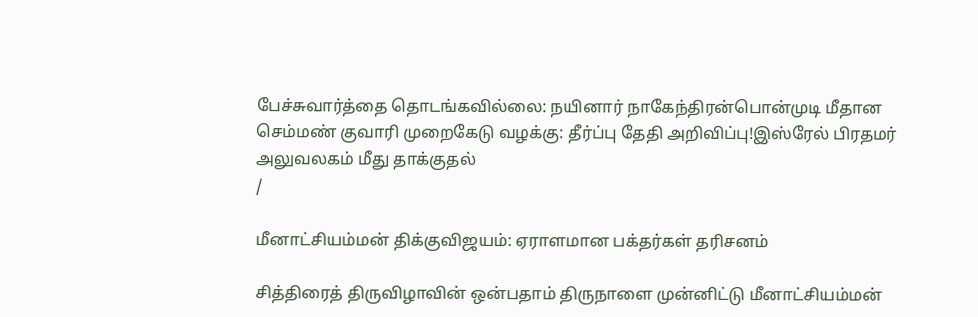பேச்சுவார்த்தை தொடங்கவில்லை: நயினார் நாகேந்திரன்பொன்முடி மீதான செம்மண் குவாரி முறைகேடு வழக்கு: தீர்ப்பு தேதி அறிவிப்பு!இஸ்ரேல் பிரதமர் அலுவலகம் மீது தாக்குதல்
/

மீனாட்சியம்மன் திக்குவிஜயம்: ஏராளமான பக்தர்கள் தரிசனம்

சித்திரைத் திருவிழாவின் ஒன்பதாம் திருநாளை முன்னிட்டு மீனாட்சியம்மன்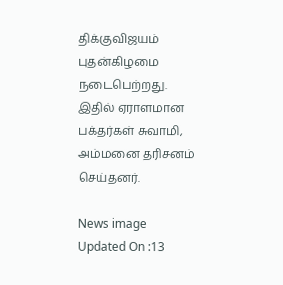திக்குவிஜயம் புதன்கிழமை நடைபெற்றது. இதில் ஏராளமான பக்தர்கள் சுவாமி, அம்மனை தரிசனம் செய்தனர்.

News image
Updated On :13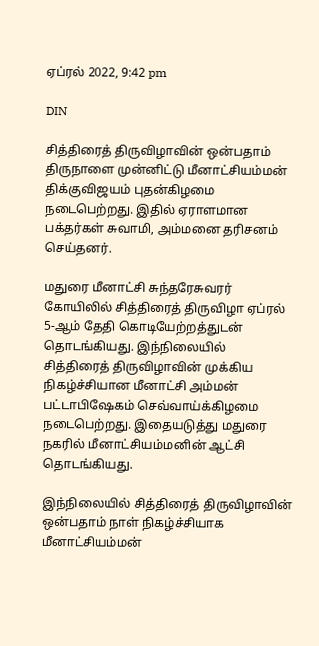ஏப்ரல் 2022, 9:42 pm

DIN

சித்திரைத் திருவிழாவின் ஒன்பதாம் திருநாளை முன்னிட்டு மீனாட்சியம்மன் திக்குவிஜயம் புதன்கிழமை நடைபெற்றது. இதில் ஏராளமான பக்தர்கள் சுவாமி, அம்மனை தரிசனம் செய்தனர்.

மதுரை மீனாட்சி சுந்தரேசுவரர் கோயிலில் சித்திரைத் திருவிழா ஏப்ரல் 5-ஆம் தேதி கொடியேற்றத்துடன் தொடங்கியது. இந்நிலையில் சித்திரைத் திருவிழாவின் முக்கிய நிகழ்ச்சியான மீனாட்சி அம்மன் பட்டாபிஷேகம் செவ்வாய்க்கிழமை நடைபெற்றது. இதையடுத்து மதுரை நகரில் மீனாட்சியம்மனின் ஆட்சி தொடங்கியது.

இந்நிலையில் சித்திரைத் திருவிழாவின் ஒன்பதாம் நாள் நிகழ்ச்சியாக மீனாட்சியம்மன்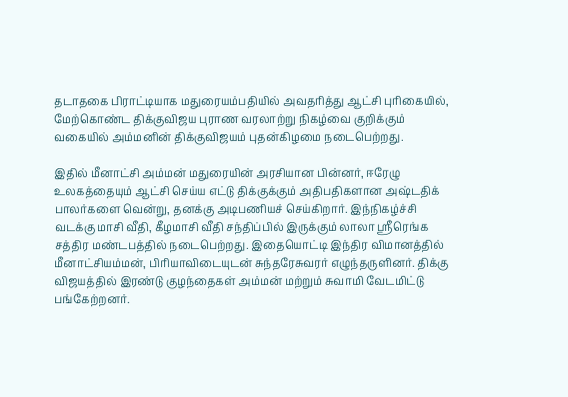தடாதகை பிராட்டியாக மதுரையம்பதியில் அவதரித்து ஆட்சி புரிகையில், மேற்கொண்ட திக்குவிஜய புராண வரலாற்று நிகழ்வை குறிக்கும் வகையில் அம்மனின் திக்குவிஜயம் புதன்கிழமை நடைபெற்றது.

இதில் மீனாட்சி அம்மன் மதுரையின் அரசியான பின்னர், ஈரேழு உலகத்தையும் ஆட்சி செய்ய எட்டு திக்குக்கும் அதிபதிகளான அஷ்டதிக் பாலர்களை வென்று, தனக்கு அடிபணியச் செய்கிறார். இந்நிகழ்ச்சி வடக்கு மாசி வீதி, கீழமாசி வீதி சந்திப்பில் இருக்கும் லாலா ஸ்ரீரெங்க சத்திர மண்டபத்தில் நடைபெற்றது. இதையொட்டி இந்திர விமானத்தில் மீனாட்சியம்மன், பிரியாவிடையுடன் சுந்தரேசுவரர் எழுந்தருளினர். திக்கு விஜயத்தில் இரண்டு குழந்தைகள் அம்மன் மற்றும் சுவாமி வேடமிட்டு பங்கேற்றனர்.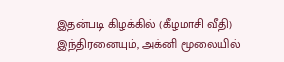இதன்படி கிழக்கில் (கீழமாசி வீதி) இந்திரனையும், அக்னி மூலையில்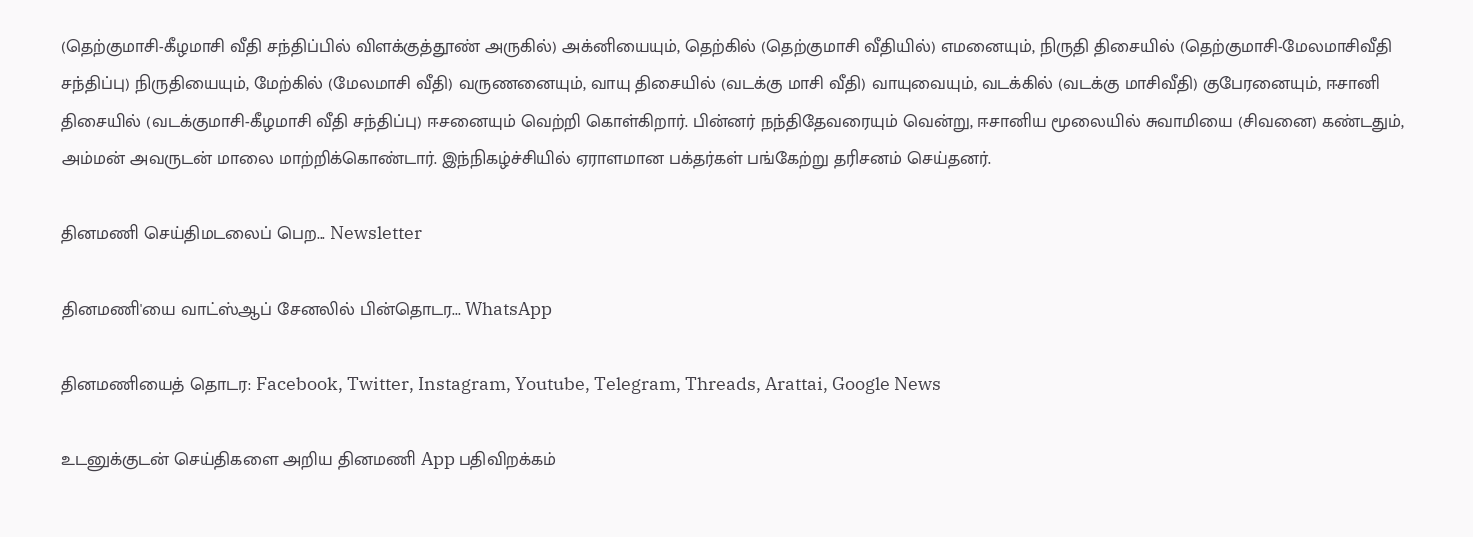(தெற்குமாசி-கீழமாசி வீதி சந்திப்பில் விளக்குத்தூண் அருகில்) அக்னியையும், தெற்கில் (தெற்குமாசி வீதியில்) எமனையும், நிருதி திசையில் (தெற்குமாசி-மேலமாசிவீதி சந்திப்பு) நிருதியையும், மேற்கில் (மேலமாசி வீதி) வருணனையும், வாயு திசையில் (வடக்கு மாசி வீதி) வாயுவையும், வடக்கில் (வடக்கு மாசிவீதி) குபேரனையும், ஈசானி திசையில் (வடக்குமாசி-கீழமாசி வீதி சந்திப்பு) ஈசனையும் வெற்றி கொள்கிறார். பின்னர் நந்திதேவரையும் வென்று, ஈசானிய மூலையில் சுவாமியை (சிவனை) கண்டதும், அம்மன் அவருடன் மாலை மாற்றிக்கொண்டார். இந்நிகழ்ச்சியில் ஏராளமான பக்தர்கள் பங்கேற்று தரிசனம் செய்தனர்.

தினமணி செய்திமடலைப் பெற... Newsletter

தினமணி'யை வாட்ஸ்ஆப் சேனலில் பின்தொடர... WhatsApp

தினமணியைத் தொடர: Facebook, Twitter, Instagram, Youtube, Telegram, Threads, Arattai, Google News

உடனுக்குடன் செய்திகளை அறிய தினமணி App பதிவிறக்கம்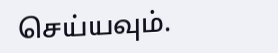செய்யவும்.